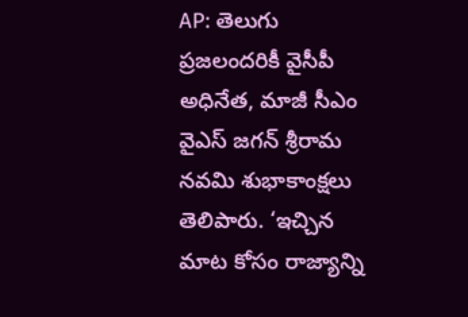AP: తెలుగు ప్రజలందరికీ వైసీపీ అధినేత, మాజీ సీఎం వైఎస్ జగన్ శ్రీరామ నవమి శుభాకాంక్షలు తెలిపారు. ‘ఇచ్చిన మాట కోసం రాజ్యాన్ని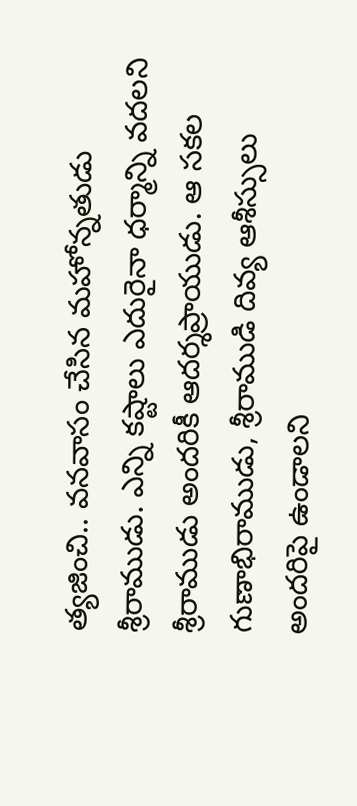త్యజించి.. వనవాసం చేసిన మహోన్నతుడు శ్రీరాముడు. ఎన్ని కష్టాలు ఎదురైనా ధర్మాన్ని వదలని శ్రీరాముడు అందరికీ ఆదర్శప్రాయుడు. ఆ సకల గుణాభిరాముడు, శ్రీరాముడి దివ్య ఆశీస్సులు అందరిపై ఉండాలని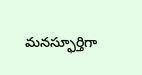మనస్ఫూర్తిగా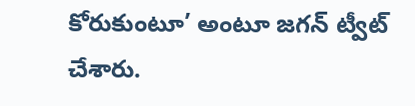కోరుకుంటూ’ అంటూ జగన్ ట్వీట్ చేశారు.